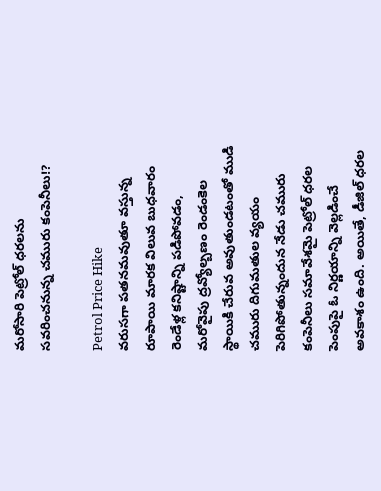మరోసారి పెట్రోల్ ధరలను సవరించనున్న చమురు కంపెనీలు!?

Petrol Price Hike
వరుసగా పతనమవుతూ వస్తున్న రూపాయి మారక విలువ బుధవారం రెండేళ్ల కనిష్టాన్ని పడిపోవడం, మరోవైపు ద్రవ్యోల్బణం రెండంకెల స్థాయికి చేరువ అవుతుండటంతో ముడి చమురు దిగుమతుల వ్యయం పెరిగిపోతున్నందున నేడు చమురు కంపెనీలు సమావేశమై పెట్రోల్ ధరల పెంపుపై ఓ నిర్ణయాన్ని వెల్లడించే అవకాశం ఉంది. అయితే, డీజిల్ ధరల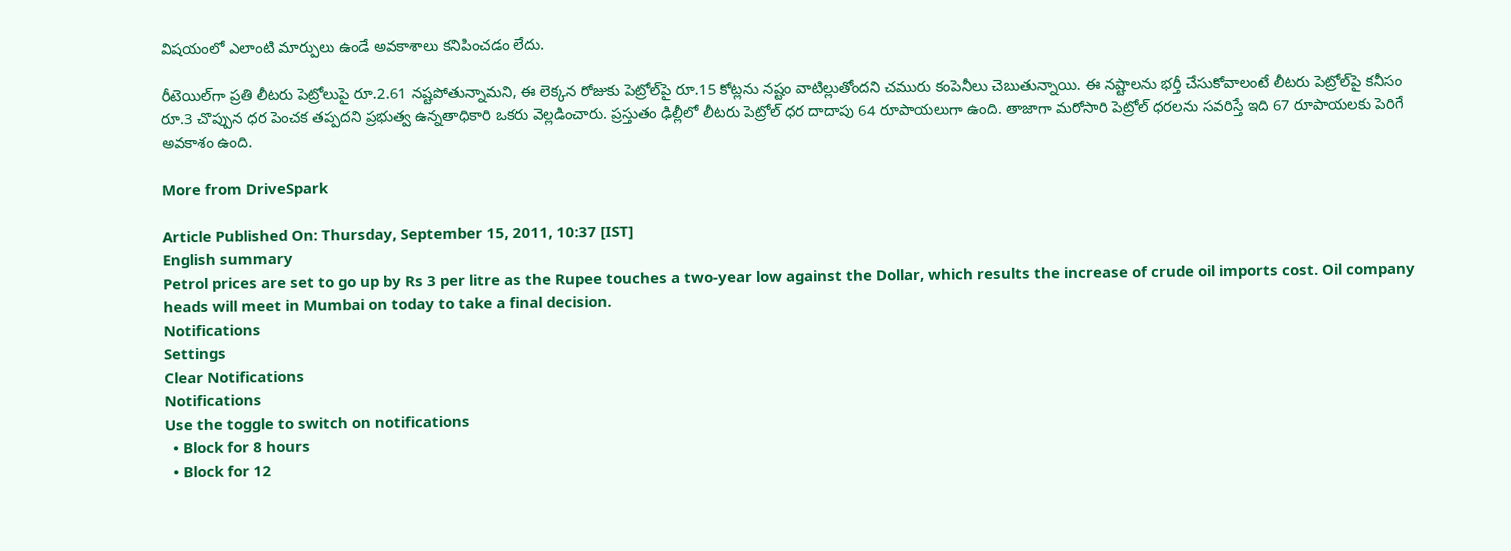విషయంలో ఎలాంటి మార్పులు ఉండే అవకాశాలు కనిపించడం లేదు.

రీటెయిల్‌‌గా ప్రతి లీటరు పెట్రోలుపై రూ.2.61 నష్టపోతున్నామని, ఈ లెక్కన రోజుకు పెట్రోల్‌పై రూ.15 కోట్లను నష్టం వాటిల్లుతోందని చమురు కంపెనీలు చెబుతున్నాయి. ఈ నష్టాలను భర్తీ చేసుకోవాలంటే లీటరు పెట్రోల్‌పై కనీసం రూ.3 చొప్పున ధర పెంచక తప్పదని ప్రభుత్వ ఉన్నతాధికారి ఒకరు వెల్లడించారు. ప్రస్తుతం ఢిల్లీలో లీటరు పెట్రోల్ ధర దాదాపు 64 రూపాయలుగా ఉంది. తాజాగా మరోసారి పెట్రోల్ ధరలను సవరిస్తే ఇది 67 రూపాయలకు పెరిగే అవకాశం ఉంది.

More from DriveSpark

Article Published On: Thursday, September 15, 2011, 10:37 [IST]
English summary
Petrol prices are set to go up by Rs 3 per litre as the Rupee touches a two-year low against the Dollar, which results the increase of crude oil imports cost. Oil company heads will meet in Mumbai on today to take a final decision.
Notifications
Settings
Clear Notifications
Notifications
Use the toggle to switch on notifications
  • Block for 8 hours
  • Block for 12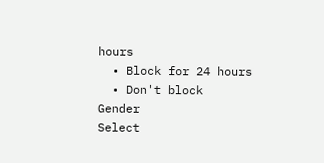hours
  • Block for 24 hours
  • Don't block
Gender
Select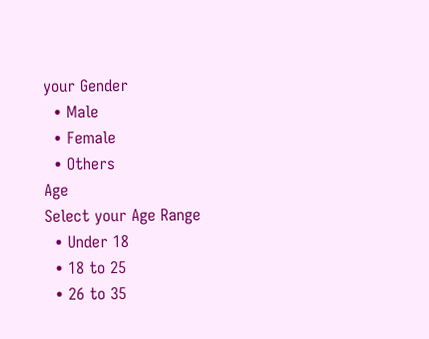your Gender
  • Male
  • Female
  • Others
Age
Select your Age Range
  • Under 18
  • 18 to 25
  • 26 to 35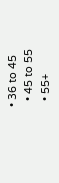• 36 to 45
  • 45 to 55
  • 55+